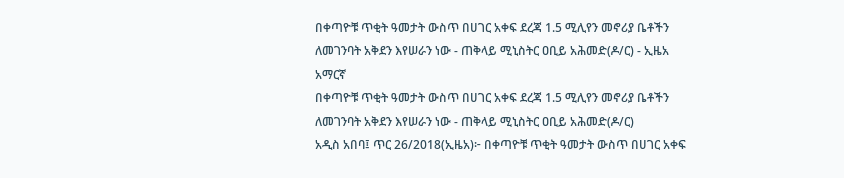በቀጣዮቹ ጥቂት ዓመታት ውስጥ በሀገር አቀፍ ደረጃ 1.5 ሚሊየን መኖሪያ ቤቶችን ለመገንባት አቅደን እየሠራን ነው - ጠቅላይ ሚኒስትር ዐቢይ አሕመድ(ዶ/ር) - ኢዜአ አማርኛ
በቀጣዮቹ ጥቂት ዓመታት ውስጥ በሀገር አቀፍ ደረጃ 1.5 ሚሊየን መኖሪያ ቤቶችን ለመገንባት አቅደን እየሠራን ነው - ጠቅላይ ሚኒስትር ዐቢይ አሕመድ(ዶ/ር)
አዲስ አበባ፤ ጥር 26/2018(ኢዜአ)፦ በቀጣዮቹ ጥቂት ዓመታት ውስጥ በሀገር አቀፍ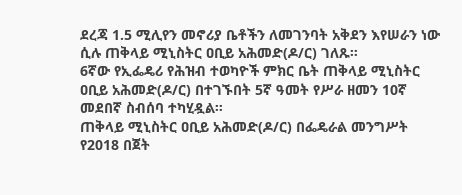ደረጃ 1.5 ሚሊየን መኖሪያ ቤቶችን ለመገንባት አቅደን እየሠራን ነው ሲሉ ጠቅላይ ሚኒስትር ዐቢይ አሕመድ(ዶ/ር) ገለጹ።
6ኛው የኢፌዴሪ የሕዝብ ተወካዮች ምክር ቤት ጠቅላይ ሚኒስትር ዐቢይ አሕመድ(ዶ/ር) በተገኙበት 5ኛ ዓመት የሥራ ዘመን 10ኛ መደበኛ ስብሰባ ተካሂዷል።
ጠቅላይ ሚኒስትር ዐቢይ አሕመድ(ዶ/ር) በፌዴራል መንግሥት የ2018 በጀት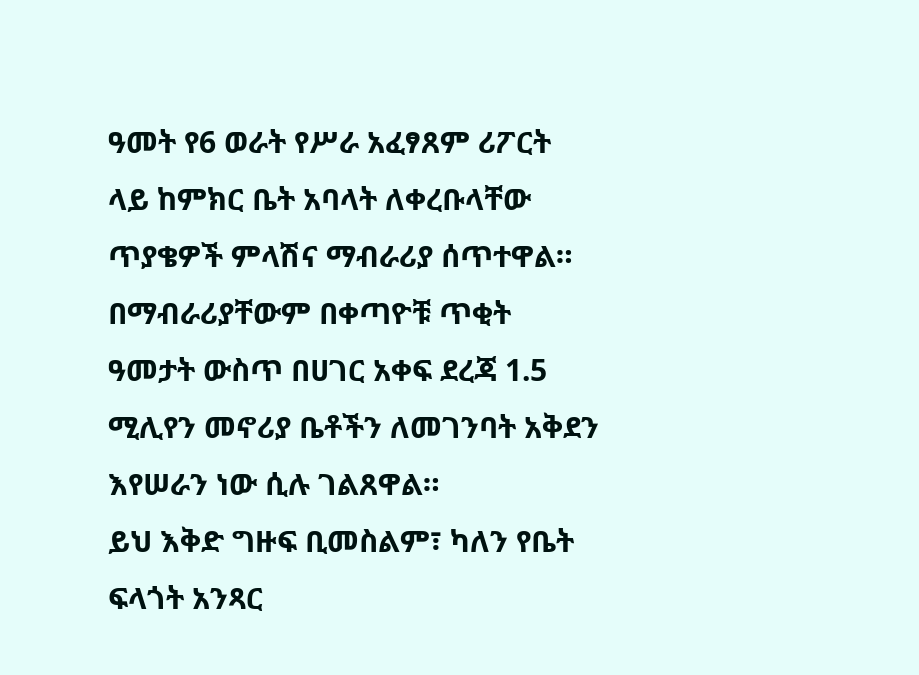ዓመት የ6 ወራት የሥራ አፈፃጸም ሪፖርት ላይ ከምክር ቤት አባላት ለቀረቡላቸው ጥያቄዎች ምላሽና ማብራሪያ ሰጥተዋል።
በማብራሪያቸውም በቀጣዮቹ ጥቂት ዓመታት ውስጥ በሀገር አቀፍ ደረጃ 1.5 ሚሊየን መኖሪያ ቤቶችን ለመገንባት አቅደን እየሠራን ነው ሲሉ ገልጸዋል።
ይህ እቅድ ግዙፍ ቢመስልም፣ ካለን የቤት ፍላጎት አንጻር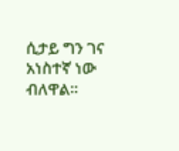ሲታይ ግን ገና አነስተኛ ነው ብለዋል።